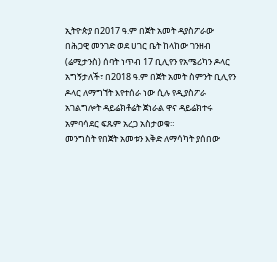ኢትዮጵያ በ2017 ዓ.ም በጀት አመት ዳያስፖራው በሕጋዊ መንገድ ወደ ሀገር ቤት ከላከው ገንዘብ (ሬሚታንስ) ሰባት ነጥብ 17 ቢሊየን የአሜሪካን ዶላር አግኝታለች፣ በ2018 ዓ.ም በጀት አመት ስምንት ቢሊየን ዶላር ለማግኘት እየተሰራ ነው ሲሉ የዲያስፖራ አገልግሎት ዳይሬክቶሬት ጀነራል ዋና ዳይሬክተሩ አምባሳደር ፍጹም አረጋ አስታወቁ።
መንግስት የበጀት አመቱን እቅድ ለማሳካት ያሰበው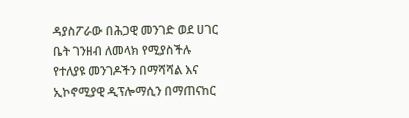ዳያስፖራው በሕጋዊ መንገድ ወደ ሀገር ቤት ገንዘብ ለመላክ የሚያስችሉ የተለያዩ መንገዶችን በማሻሻል እና ኢኮኖሚያዊ ዲፕሎማሲን በማጠናከር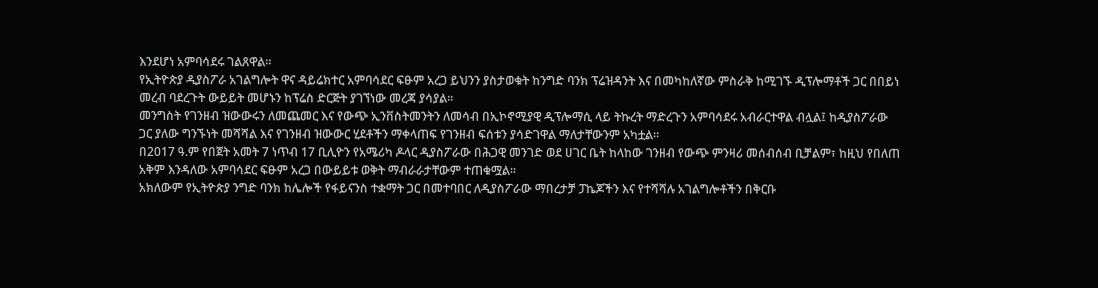እንደሆነ አምባሳደሩ ገልጸዋል።
የኢትዮጵያ ዲያስፖራ አገልግሎት ዋና ዳይሬክተር አምባሳደር ፍፁም አረጋ ይህንን ያስታወቁት ከንግድ ባንክ ፕሬዝዳንት እና በመካከለኛው ምስራቅ ከሚገኙ ዲፕሎማቶች ጋር በበይነ መረብ ባደረጉት ውይይት መሆኑን ከፕሬስ ድርጅት ያገኘነው መረጃ ያሳያል።
መንግስት የገንዘብ ዝውውሩን ለመጨመር እና የውጭ ኢንቨስትመንትን ለመሳብ በኢኮኖሚያዊ ዲፕሎማሲ ላይ ትኩረት ማድረጉን አምባሳደሩ አብራርተዋል ብሏል፤ ከዲያስፖራው ጋር ያለው ግንኙነት መሻሻል እና የገንዘብ ዝውውር ሂደቶችን ማቀላጠፍ የገንዘብ ፍሰቱን ያሳድገዋል ማለታቸውንም አካቷል።
በ2017 ዓ.ም የበጀት አመት 7 ነጥብ 17 ቢሊዮን የአሜሪካ ዶላር ዲያስፖራው በሕጋዊ መንገድ ወደ ሀገር ቤት ከላከው ገንዘብ የውጭ ምንዛሪ መሰብሰብ ቢቻልም፣ ከዚህ የበለጠ አቅም እንዳለው አምባሳደር ፍፁም አረጋ በውይይቱ ወቅት ማብራራታቸውም ተጠቁሟል።
አክለውም የኢትዮጵያ ንግድ ባንክ ከሌሎች የፋይናንስ ተቋማት ጋር በመተባበር ለዲያስፖራው ማበረታቻ ፓኬጆችን እና የተሻሻሉ አገልግሎቶችን በቅርቡ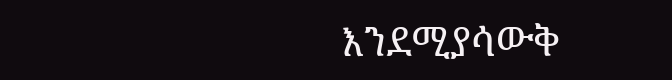እንደሚያሳውቅ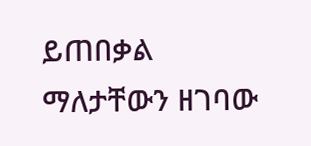ይጠበቃል ማለታቸውን ዘገባው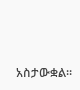አስታውቋል።